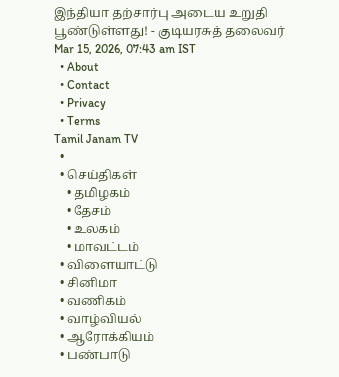இந்தியா தற்சார்பு அடைய உறுதி பூண்டுள்ளது! - குடியரசுத் தலைவர்
Mar 15, 2026, 07:43 am IST
  • About
  • Contact
  • Privacy
  • Terms
Tamil Janam TV
  •
  • செய்திகள்
    • தமிழகம்
    • தேசம்
    • உலகம்
    • மாவட்டம்
  • விளையாட்டு
  • சினிமா
  • வணிகம்
  • வாழ்வியல்
  • ஆரோக்கியம்
  • பண்பாடு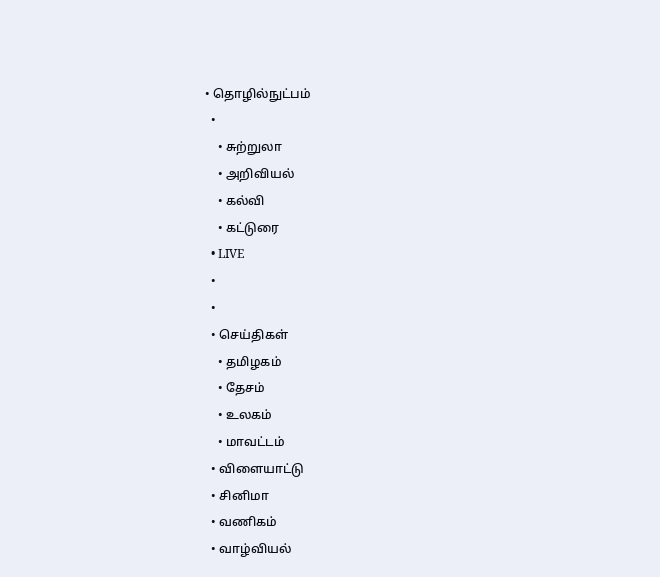• தொழில்நுட்பம்
  •
    • சுற்றுலா
    • அறிவியல்
    • கல்வி
    • கட்டுரை
  • LIVE
  •
  •
  • செய்திகள்
    • தமிழகம்
    • தேசம்
    • உலகம்
    • மாவட்டம்
  • விளையாட்டு
  • சினிமா
  • வணிகம்
  • வாழ்வியல்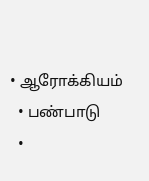• ஆரோக்கியம்
  • பண்பாடு
  •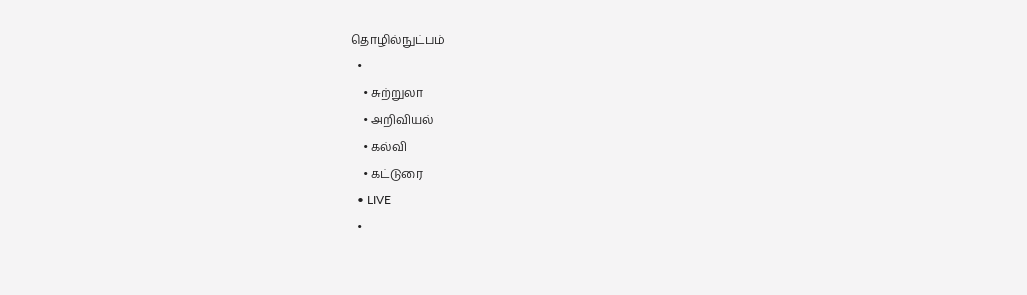தொழில்நுட்பம்
  •
    • சுற்றுலா
    • அறிவியல்
    • கல்வி
    • கட்டுரை
  • LIVE
  •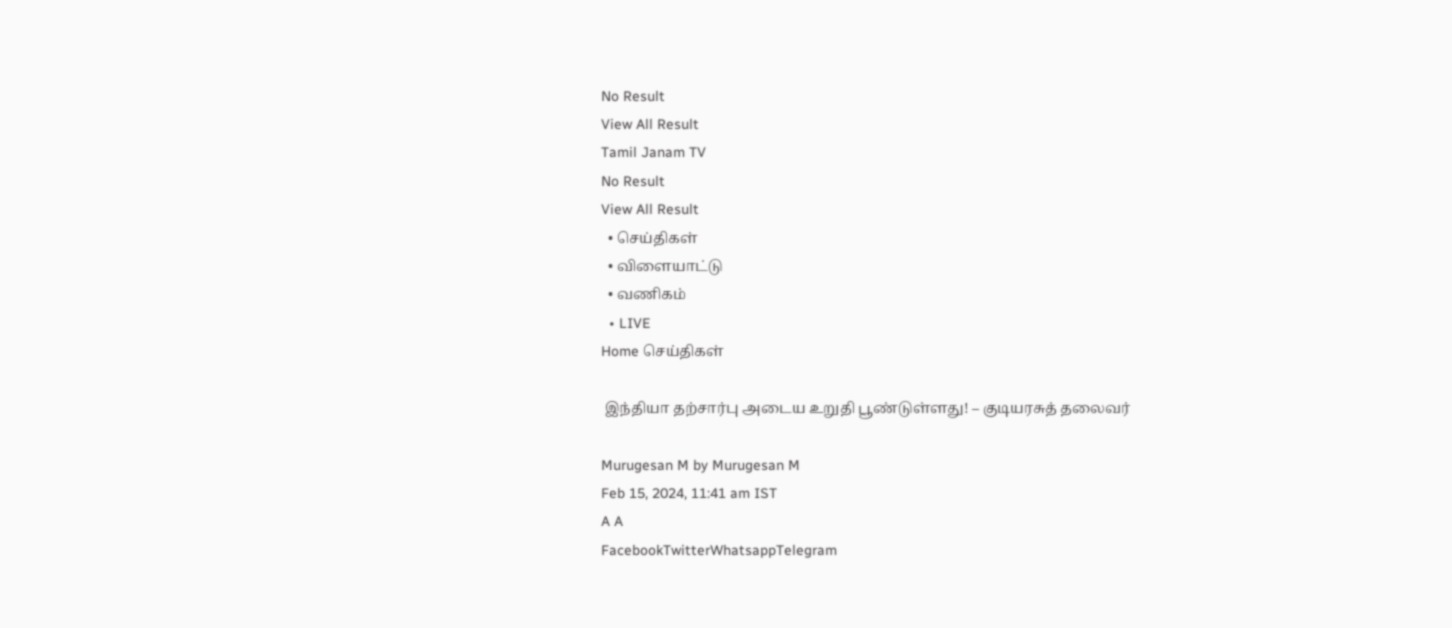No Result
View All Result
Tamil Janam TV
No Result
View All Result
  • செய்திகள்
  • விளையாட்டு
  • வணிகம்
  • LIVE
Home செய்திகள்

 இந்தியா தற்சார்பு அடைய உறுதி பூண்டுள்ளது! – குடியரசுத் தலைவர்

Murugesan M by Murugesan M
Feb 15, 2024, 11:41 am IST
A A
FacebookTwitterWhatsappTelegram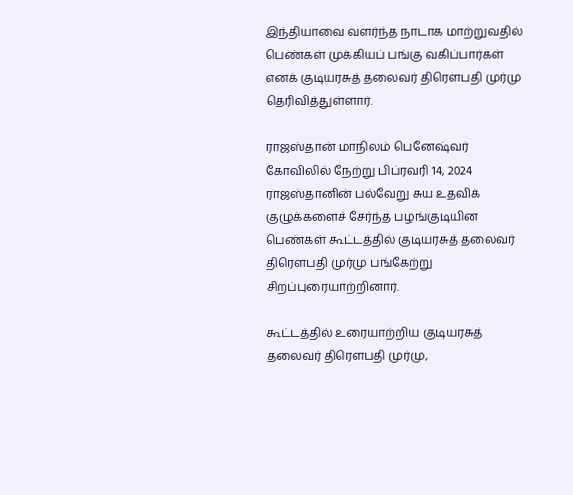இந்தியாவை வளர்ந்த நாடாக மாற்றுவதில் பெண்கள் முக்கியப் பங்கு வகிப்பார்கள் எனக் குடியரசுத் தலைவர் திரௌபதி முர்மு தெரிவித்துள்ளார்.

ராஜஸ்தான் மாநிலம் பெனேஷ்வர் கோவிலில் நேற்று பிப்ரவரி 14, 2024 ராஜஸ்தானின் பல்வேறு சுய உதவிக் குழுக்களைச் சேர்ந்த பழங்குடியின பெண்கள் கூட்டத்தில் குடியரசுத் தலைவர் திரௌபதி முர்மு பங்கேற்று சிறப்புரையாற்றினார்.

கூட்டத்தில் உரையாற்றிய குடியரசுத் தலைவர் திரௌபதி முர்மு,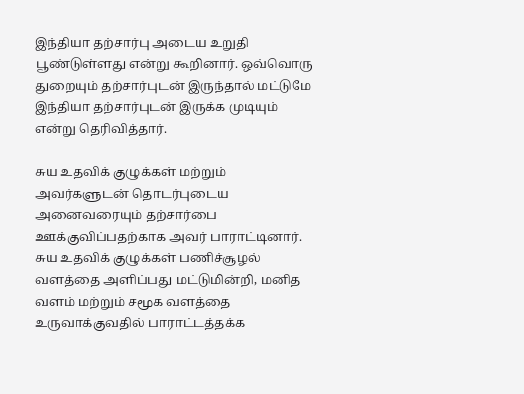இந்தியா தற்சார்பு அடைய உறுதி பூண்டுள்ளது என்று கூறினார். ஒவ்வொரு துறையும் தற்சார்புடன் இருந்தால் மட்டுமே இந்தியா தற்சார்புடன் இருக்க முடியும் என்று தெரிவித்தார்.

சுய உதவிக் குழுக்கள் மற்றும் அவர்களுடன் தொடர்புடைய அனைவரையும் தற்சார்பை ஊக்குவிப்பதற்காக அவர் பாராட்டினார். சுய உதவிக் குழுக்கள் பணிச்சூழல் வளத்தை அளிப்பது மட்டுமின்றி, மனித வளம் மற்றும் சமூக வளத்தை உருவாக்குவதில் பாராட்டத்தக்க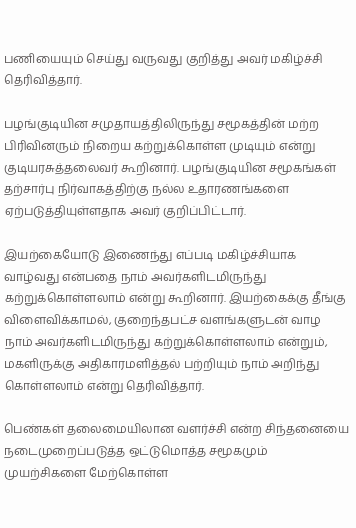பணியையும் செய்து வருவது குறித்து அவர் மகிழ்ச்சி தெரிவித்தார்.

பழங்குடியின சமுதாயத்திலிருந்து சமூகத்தின் மற்ற பிரிவினரும் நிறைய கற்றுக்கொள்ள முடியும் என்று குடியரசுத்தலைவர் கூறினார். பழங்குடியின சமூகங்கள் தற்சார்பு நிர்வாகத்திற்கு நல்ல உதாரணங்களை ஏற்படுத்தியுள்ளதாக அவர் குறிப்பிட்டார்.

இயற்கையோடு இணைந்து எப்படி மகிழ்ச்சியாக வாழ்வது என்பதை நாம் அவர்களிடமிருந்து கற்றுக்கொள்ளலாம் என்று கூறினார். இயற்கைக்கு தீங்கு விளைவிக்காமல், குறைந்தபட்ச வளங்களுடன் வாழ நாம் அவர்களிடமிருந்து கற்றுக்கொள்ளலாம் என்றும்,  மகளிருக்கு அதிகாரமளித்தல் பற்றியும் நாம் அறிந்து கொள்ளலாம் என்று தெரிவித்தார்.

பெண்கள் தலைமையிலான வளர்ச்சி என்ற சிந்தனையை நடைமுறைப்படுத்த ஒட்டுமொத்த சமூகமும் முயற்சிகளை மேற்கொள்ள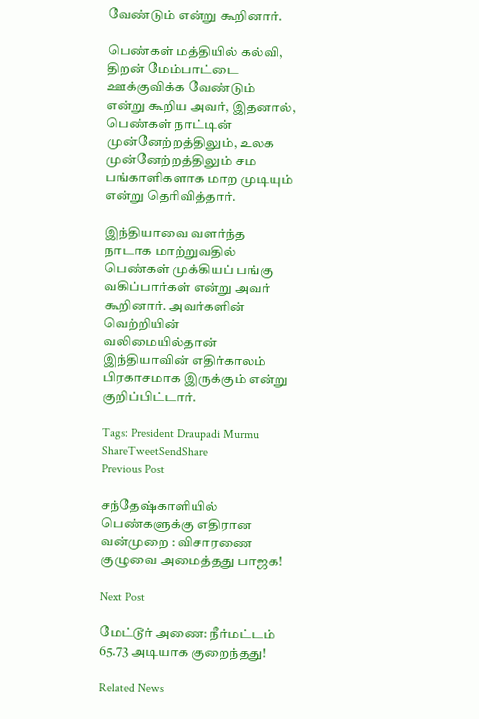வேண்டும் என்று கூறினார்.

பெண்கள் மத்தியில் கல்வி, திறன் மேம்பாட்டை ஊக்குவிக்க வேண்டும் என்று கூறிய அவர், இதனால், பெண்கள் நாட்டின் முன்னேற்றத்திலும், உலக முன்னேற்றத்திலும் சம பங்காளிகளாக மாற முடியும் என்று தெரிவித்தார்.

இந்தியாவை வளர்ந்த நாடாக மாற்றுவதில் பெண்கள் முக்கியப் பங்கு வகிப்பார்கள் என்று அவர் கூறினார். அவர்களின் வெற்றியின் வலிமையில்தான் இந்தியாவின் எதிர்காலம் பிரகாசமாக இருக்கும் என்று குறிப்பிட்டார்.

Tags: President Draupadi Murmu
ShareTweetSendShare
Previous Post

சந்தேஷ்காளியில் பெண்களுக்கு எதிரான வன்முறை : விசாரணை குழுவை அமைத்தது பாஜக!

Next Post

மேட்டூர் அணை: நீர்மட்டம் 65.73 அடியாக குறைந்தது!

Related News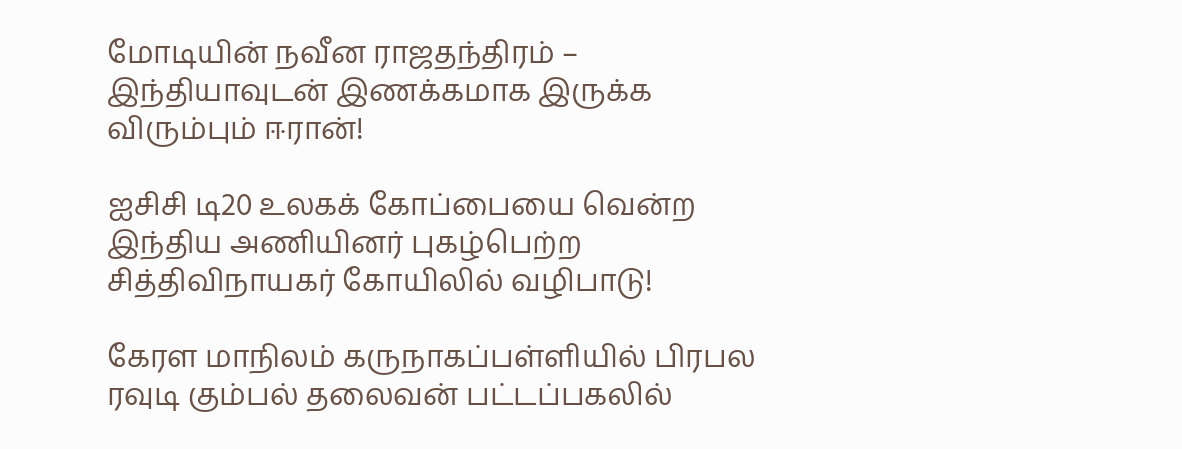மோடியின் நவீன ராஜதந்திரம் – இந்தியாவுடன் இணக்கமாக இருக்க விரும்பும் ஈரான்!

ஐசிசி டி20 உலகக் கோப்பையை வென்ற இந்திய அணியினர் புகழ்பெற்ற சித்திவிநாயகர் கோயிலில் வழிபாடு!

கேரள மாநிலம் கருநாகப்பள்ளியில் பிரபல ரவுடி கும்பல் தலைவன் பட்டப்பகலில்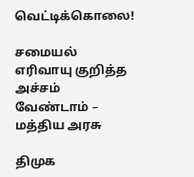வெட்டிக்கொலை!

சமையல் எரிவாயு குறித்த அச்சம் வேண்டாம் – மத்திய அரசு

திமுக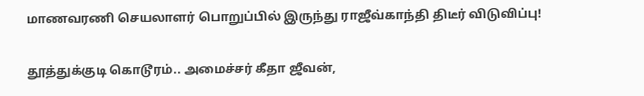மாணவரணி செயலாளர் பொறுப்பில் இருந்து ராஜீவ்காந்தி திடீர் விடுவிப்பு!

தூத்துக்குடி கொடூரம்.. அமைச்சர் கீதா ஜீவன்,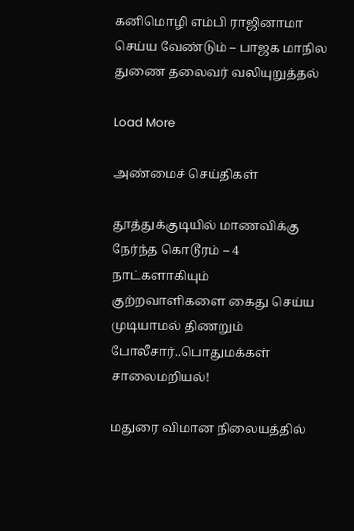கனிமொழி எம்பி ராஜினாமா செய்ய வேண்டும் – பாஜக மாநில துணை தலைவர் வலியுறுத்தல்

Load More

அண்மைச் செய்திகள்

தூத்துக்குடியில் மாணவிக்கு நேர்ந்த கொடூரம் – 4 நாட்களாகியும் குற்றவாளிகளை கைது செய்ய முடியாமல் திணறும் போலீசார்..பொதுமக்கள் சாலைமறியல்!

மதுரை விமான நிலையத்தில்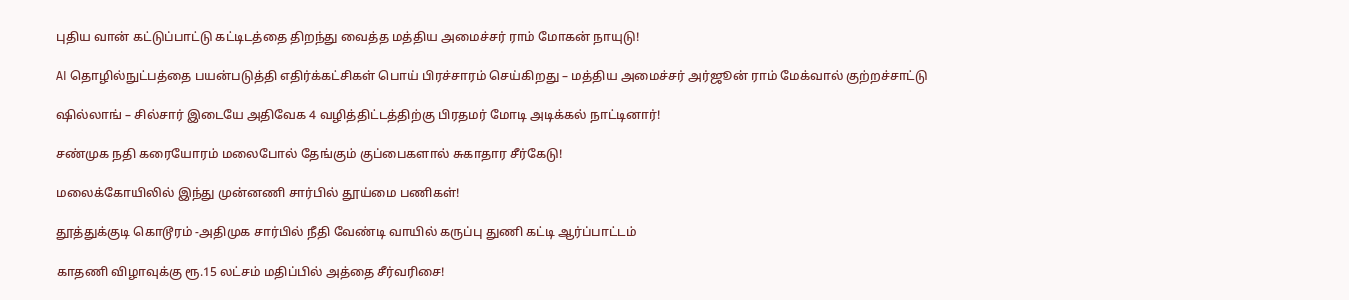புதிய வான் கட்டுப்பாட்டு கட்டிடத்தை திறந்து வைத்த மத்திய அமைச்சர் ராம் மோகன் நாயுடு!

AI தொழில்நுட்பத்தை பயன்படுத்தி எதிர்க்கட்சிகள் பொய் பிரச்சாரம் செய்கிறது – மத்திய அமைச்சர் அர்ஜூன் ராம் மேக்வால் குற்றச்சாட்டு

ஷில்லாங் – சில்சார் இடையே அதிவேக 4 வழித்திட்டத்திற்கு பிரதமர் மோடி அடிக்கல் நாட்டினார்!

சண்முக நதி கரையோரம் மலைபோல் தேங்கும் குப்பைகளால் சுகாதார சீர்கேடு!

மலைக்கோயிலில் இந்து முன்னணி சார்பில் தூய்மை பணிகள்!

தூத்துக்குடி கொடூரம் -அதிமுக சார்பில் நீதி வேண்டி வாயில் கருப்பு துணி கட்டி ஆர்ப்பாட்டம்

காதணி விழாவுக்கு ரூ.15 லட்சம் மதிப்பில் அத்தை சீர்வரிசை!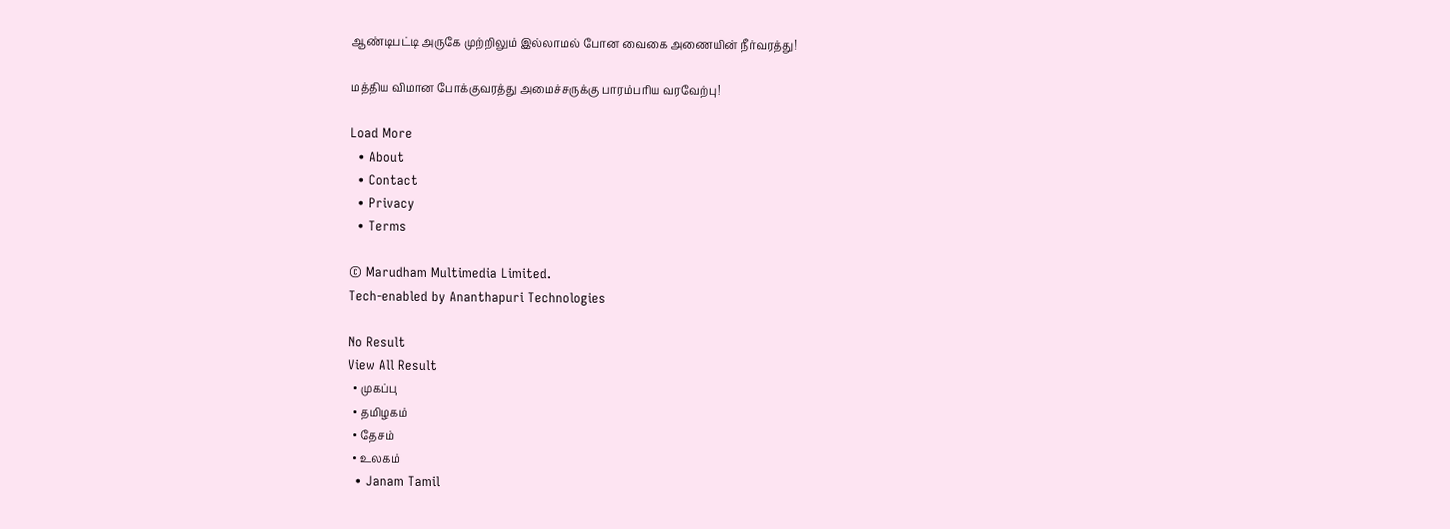ஆண்டிபட்டி அருகே முற்றிலும் இல்லாமல் போன வைகை அணையின் நீர்வரத்து!

மத்திய விமான போக்குவரத்து அமைச்சருக்கு பாரம்பரிய வரவேற்பு!

Load More
  • About
  • Contact
  • Privacy
  • Terms

© Marudham Multimedia Limited.
Tech-enabled by Ananthapuri Technologies

No Result
View All Result
  • முகப்பு
  • தமிழகம்
  • தேசம்
  • உலகம்
  • Janam Tamil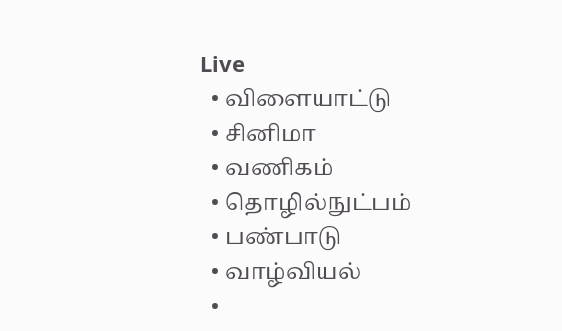Live
  • விளையாட்டு
  • சினிமா
  • வணிகம்
  • தொழில்நுட்பம்
  • பண்பாடு
  • வாழ்வியல்
  •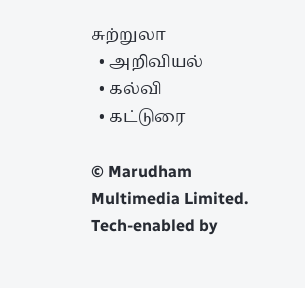சுற்றுலா
  • அறிவியல்
  • கல்வி
  • கட்டுரை

© Marudham Multimedia Limited.
Tech-enabled by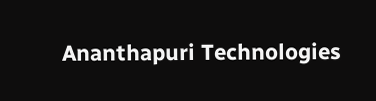Ananthapuri Technologies